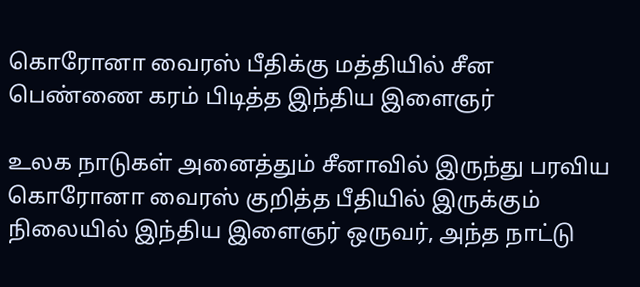கொரோனா வைரஸ் பீதிக்கு மத்தியில் சீன பெண்ணை கரம் பிடித்த இந்திய இளைஞர்

உலக நாடுகள் அனைத்தும் சீனாவில் இருந்து பரவிய கொரோனா வைரஸ் குறித்த பீதியில் இருக்கும் நிலையில் இந்திய இளைஞர் ஒருவர், அந்த நாட்டு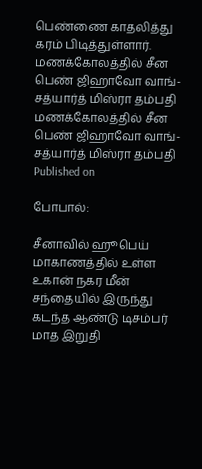பெண்ணை காதலித்து கரம் பிடித்துள்ளார்.
மணக்கோலத்தில் சீன பெண் ஜிஹாவோ வாங்-சத்யார்த் மிஸ்ரா தம்பதி
மணக்கோலத்தில் சீன பெண் ஜிஹாவோ வாங்-சத்யார்த் மிஸ்ரா தம்பதி
Published on

போபால்:

சீனாவில் ஹூபெய் மாகாணத்தில் உள்ள உகான் நகர மீன் சந்தையில் இருந்து கடந்த ஆண்டு டிசம்பர் மாத இறுதி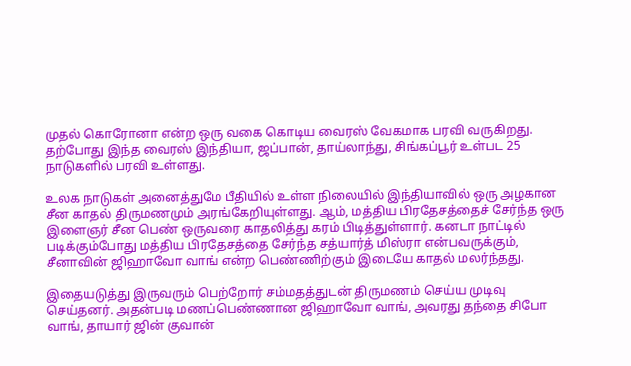முதல் கொரோனா என்ற ஒரு வகை கொடிய வைரஸ் வேகமாக பரவி வருகிறது. தற்போது இந்த வைரஸ் இந்தியா, ஜப்பான், தாய்லாந்து, சிங்கப்பூர் உள்பட 25 நாடுகளில் பரவி உள்ளது.

உலக நாடுகள் அனைத்துமே பீதியில் உள்ள நிலையில் இந்தியாவில் ஒரு அழகான சீன காதல் திருமணமும் அரங்கேறியுள்ளது. ஆம், மத்திய பிரதேசத்தைச் சேர்ந்த ஒரு இளைஞர் சீன பெண் ஒருவரை காதலித்து கரம் பிடித்துள்ளார். கனடா நாட்டில் படிக்கும்போது மத்திய பிரதேசத்தை சேர்ந்த சத்யார்த் மிஸ்ரா என்பவருக்கும், சீனாவின் ஜிஹாவோ வாங் என்ற பெண்ணிற்கும் இடையே காதல் மலர்ந்தது.

இதையடுத்து இருவரும் பெற்றோர் சம்மதத்துடன் திருமணம் செய்ய முடிவு செய்தனர். அதன்படி மணப்பெண்ணான ஜிஹாவோ வாங், அவரது தந்தை சிபோ வாங், தாயார் ஜின் குவான்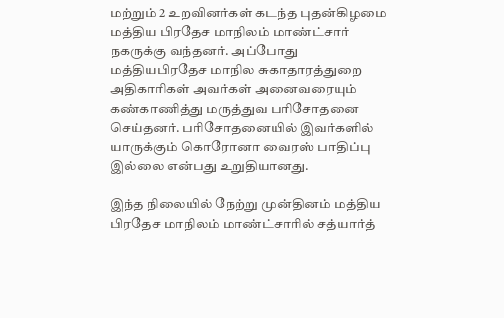மற்றும் 2 உறவினர்கள் கடந்த புதன்கிழமை மத்திய பிரதேச மாநிலம் மாண்ட்சார் நகருக்கு வந்தனர். அப்போது மத்தியபிரதேச மாநில சுகாதாரத்துறை அதிகாரிகள் அவர்கள் அனைவரையும் கண்காணித்து மருத்துவ பரிசோதனை செய்தனர். பரிசோதனையில் இவர்களில் யாருக்கும் கொரோனா வைரஸ் பாதிப்பு இல்லை என்பது உறுதியானது.

இந்த நிலையில் நேற்று முன்தினம் மத்திய பிரதேச மாநிலம் மாண்ட்சாரில் சத்யார்த்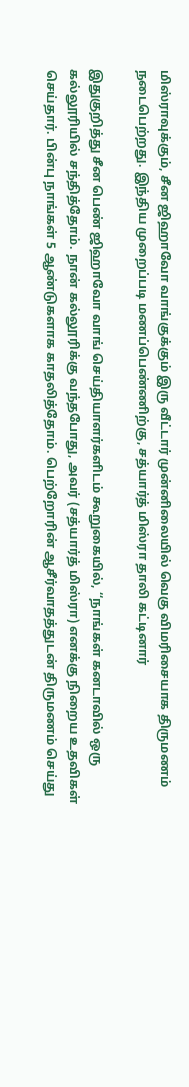மிஸ்ராவுக்கும், சீன ஜிஹாவோ வாங்குக்கும் இரு வீட்டார் முன்னிலையில் வெகு விமரிசையாக திருமணம் நடைபெற்றது. இந்திய முறைப்படி மணப்பெண்ணிற்கு, சத்யார்த் மிஸ்ரா தாலி கட்டினார்

இதுகுறித்து சீன பெண் ஜிஹாவோ வாங் செய்தியாளர்களிடம் கூறுகையில், ‘‘நாங்கள் கனடாவில் ஒரு கல்லூரியில் சந்தித்தோம். நான் கல்லூரிக்கு வந்தபோது, அவர் (சத்யார்த் மிஸ்ரா) எனக்கு நிறைய உதவிகள் செய்தார். பின்பு நாங்கள் 5 ஆண்டுகளாக காதலித்தோம். பெற்றோரின் ஆசீர்வாதத்துடன் திருமணம் செய்து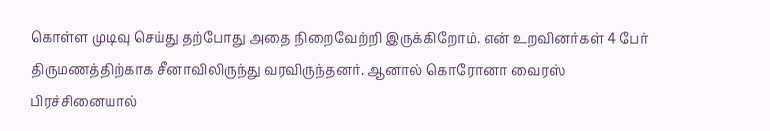கொள்ள முடிவு செய்து தற்போது அதை நிறைவேற்றி இருக்கிறோம். என் உறவினர்கள் 4 பேர் திருமணத்திற்காக சீனாவிலிருந்து வரவிருந்தனர். ஆனால் கொரோனா வைரஸ் பிரச்சினையால்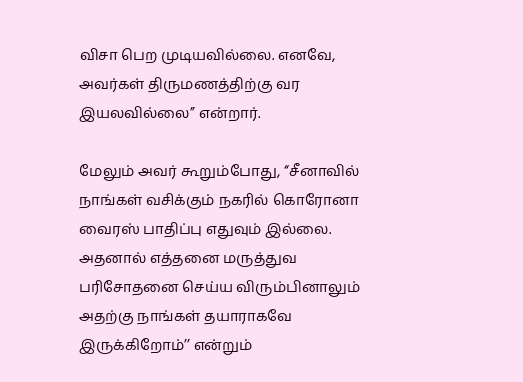விசா பெற முடியவில்லை. எனவே, அவர்கள் திருமணத்திற்கு வர இயலவில்லை’’ என்றார்.

மேலும் அவர் கூறும்போது, ‘‘சீனாவில் நாங்கள் வசிக்கும் நகரில் கொரோனா வைரஸ் பாதிப்பு எதுவும் இல்லை. அதனால் எத்தனை மருத்துவ பரிசோதனை செய்ய விரும்பினாலும் அதற்கு நாங்கள் தயாராகவே இருக்கிறோம்’’ என்றும்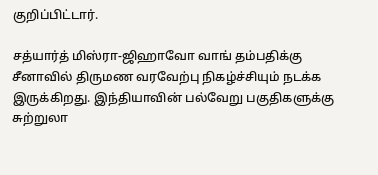குறிப்பிட்டார்.

சத்யார்த் மிஸ்ரா-ஜிஹாவோ வாங் தம்பதிக்கு சீனாவில் திருமண வரவேற்பு நிகழ்ச்சியும் நடக்க இருக்கிறது. இந்தியாவின் பல்வேறு பகுதிகளுக்கு சுற்றுலா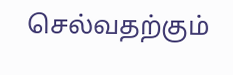செல்வதற்கும்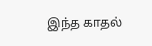இந்த காதல்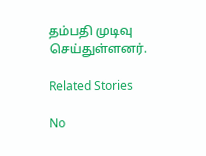தம்பதி முடிவு செய்துள்ளனர்.

Related Stories

No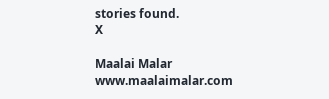stories found.
X

Maalai Malar
www.maalaimalar.com